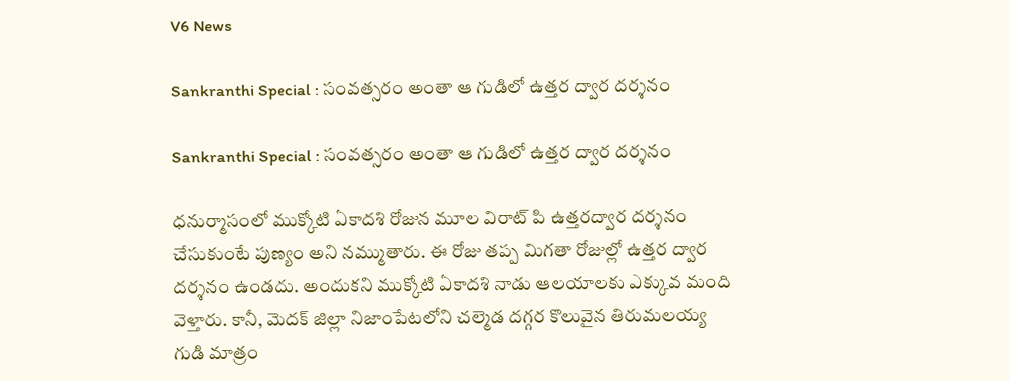V6 News

Sankranthi Special : సంవత్సరం అంతా ఆ గుడిలో ఉత్తర ద్వార దర్శనం

Sankranthi Special : సంవత్సరం అంతా ఆ గుడిలో ఉత్తర ద్వార దర్శనం

ధనుర్మాసంలో ముక్కోటి ఏకాదశి రోజున మూల విరాట్ పి ఉత్తరద్వార దర్శనం చేసుకుంటే పుణ్యం అని నమ్ముతారు. ఈ రోజు తప్ప మిగతా రోజుల్లో ఉత్తర ద్వార దర్శనం ఉండదు. అందుకని ముక్కోటి ఏకాదశి నాడు ఆలయాలకు ఎక్కువ మంది వెళ్తారు. కానీ, మెదక్ జిల్లా నిజాంపేటలోని చల్మెడ దగ్గర కొలువైన తిరుమలయ్య గుడి మాత్రం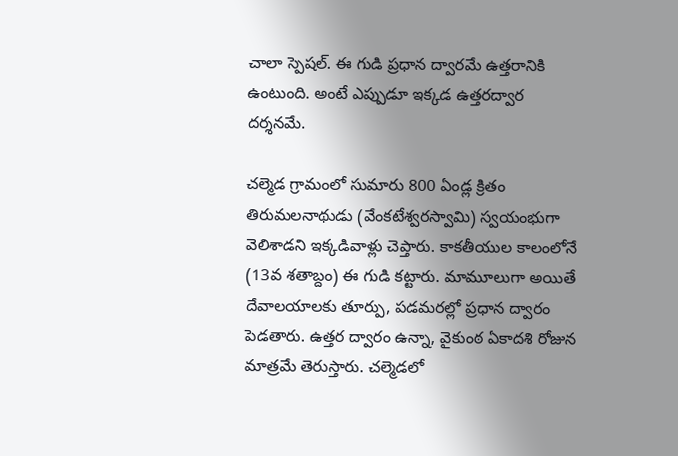చాలా స్పెషల్. ఈ గుడి ప్రధాన ద్వారమే ఉత్తరానికి ఉంటుంది. అంటే ఎప్పుడూ ఇక్కడ ఉత్తరద్వార దర్శనమే.

చల్మెడ గ్రామంలో సుమారు 800 ఏండ్ల క్రితం తిరుమలనాథుడు (వేంకటేశ్వరస్వామి) స్వయంభుగా వెలిశాడని ఇక్కడివాళ్లు చెప్తారు. కాకతీయుల కాలంలోనే (13వ శతాబ్దం) ఈ గుడి కట్టారు. మామూలుగా అయితే దేవాలయాలకు తూర్పు, పడమరల్లో ప్రధాన ద్వారం పెడతారు. ఉత్తర ద్వారం ఉన్నా, వైకుంఠ ఏకాదశి రోజున మాత్రమే తెరుస్తారు. చల్మెడలో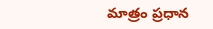మాత్రం ప్రధాన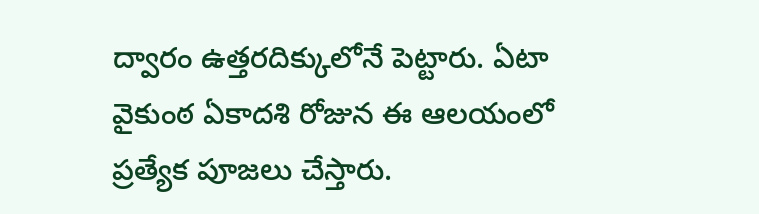ద్వారం ఉత్తరదిక్కులోనే పెట్టారు. ఏటా వైకుంఠ ఏకాదశి రోజున ఈ ఆలయంలో ప్రత్యేక పూజలు చేస్తారు.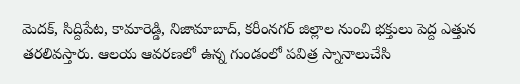మెదక్, సిద్దిపేట, కామారెడ్డి, నిజామాబాద్, కరీంనగర్ జిల్లాల నుంచి భక్తులు పెద్ద ఎత్తున తరలివస్తారు. ఆలయ ఆవరణలో ఉన్న గుండంలో పవిత్ర స్నానాలుచేసి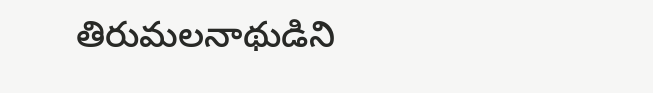తిరుమలనాథుడిని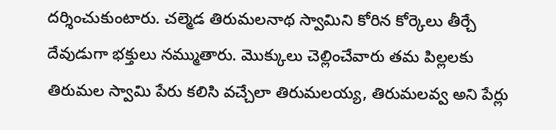దర్శించుకుంటారు. చల్మెడ తిరుమలనాథ స్వామిని కోరిన కోర్కెలు తీర్చే దేవుడుగా భక్తులు నమ్ముతారు. మొక్కులు చెల్లించేవారు తమ పిల్లలకు తిరుమల స్వామి పేరు కలిసి వచ్చేలా తిరుమలయ్య, తిరుమలవ్వ అని పేర్లు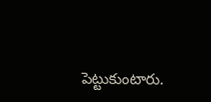పెట్టుకుంటారు.